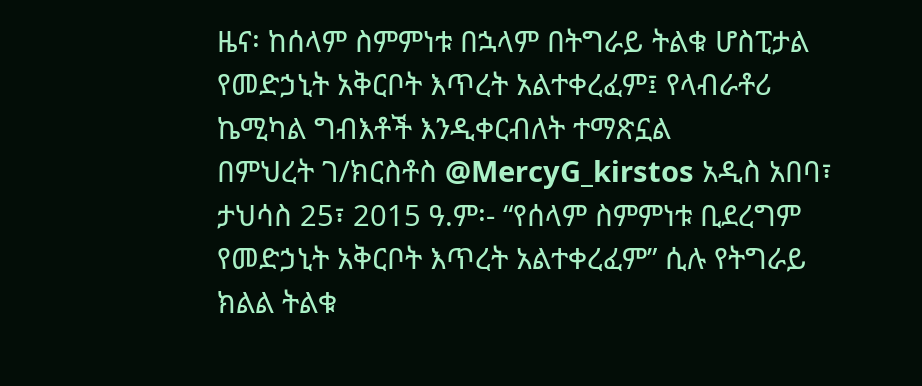ዜና፡ ከሰላም ስምምነቱ በኋላም በትግራይ ትልቁ ሆስፒታል የመድኃኒት አቅርቦት እጥረት አልተቀረፈም፤ የላብራቶሪ ኬሚካል ግብእቶች እንዲቀርብለት ተማጽኗል
በምህረት ገ/ክርስቶስ @MercyG_kirstos አዲስ አበባ፣ ታህሳስ 25፣ 2015 ዓ.ም፡- “የሰላም ስምምነቱ ቢደረግም የመድኃኒት አቅርቦት እጥረት አልተቀረፈም” ሲሉ የትግራይ ክልል ትልቁ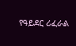የዓይደር ሪፈራል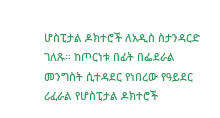ሆስፒታል ዶክተሮች ለአዲስ ስታንዳርድ ገለጹ። ከጦርነቱ በፊት በፌደራል መንግስት ሲተዳደር የነበረው የዓይደር ሪፈራል የሆስፒታል ዶክተሮች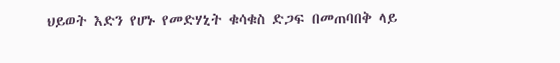ህይወት እድን የሆኑ የመድሃኒት ቁሳቁስ ድጋፍ በመጠባበቅ ላይ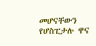መሆናቸውን የሆስፒታሉ ዋና